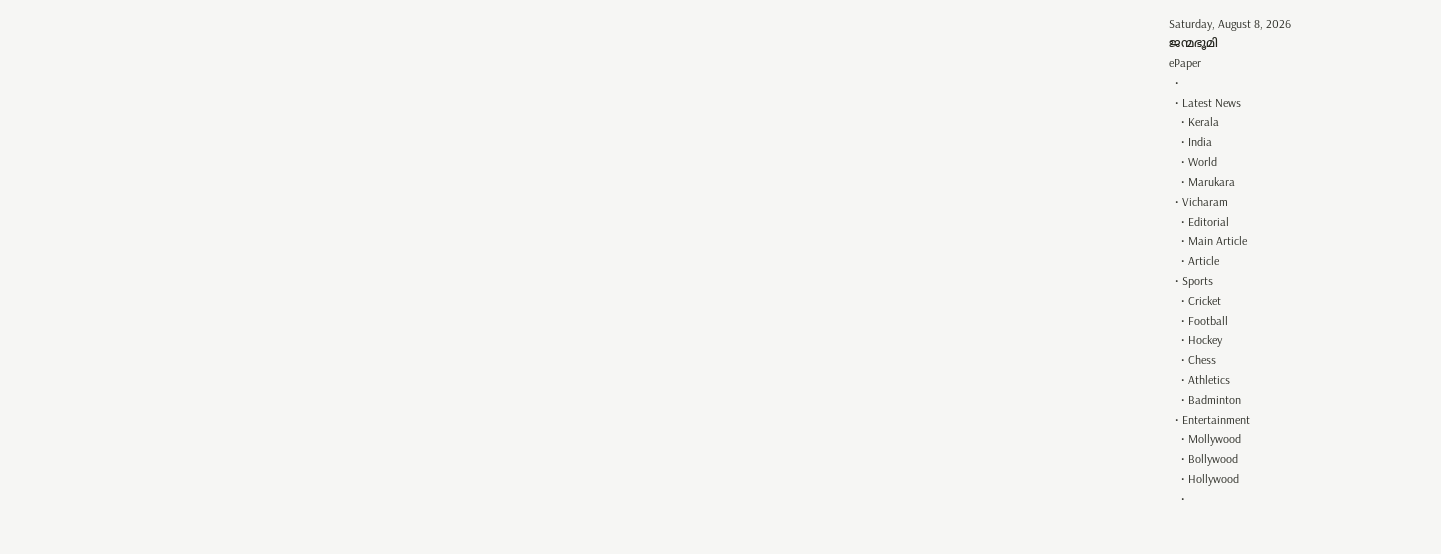Saturday, August 8, 2026
ജന്മഭൂമി
ePaper
  •
  • Latest News
    • Kerala
    • India
    • World
    • Marukara
  • Vicharam
    • Editorial
    • Main Article
    • Article
  • Sports
    • Cricket
    • Football
    • Hockey
    • Chess
    • Athletics
    • Badminton
  • Entertainment
    • Mollywood
    • Bollywood
    • Hollywood
    •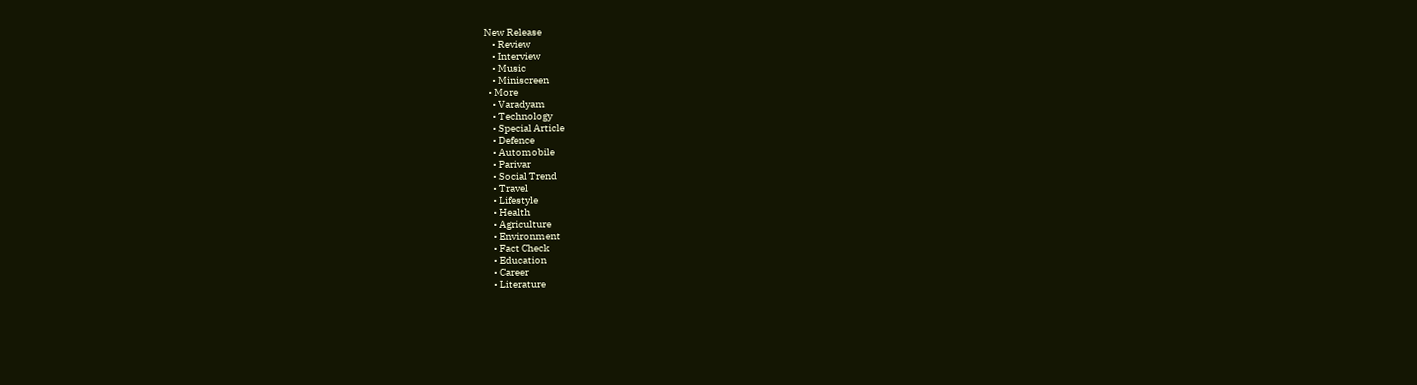New Release
    • Review
    • Interview
    • Music
    • Miniscreen
  • More
    • Varadyam
    • Technology
    • Special Article
    • Defence
    • Automobile
    • Parivar
    • Social Trend
    • Travel
    • Lifestyle
    • Health
    • Agriculture
    • Environment
    • Fact Check
    • Education
    • Career
    • Literature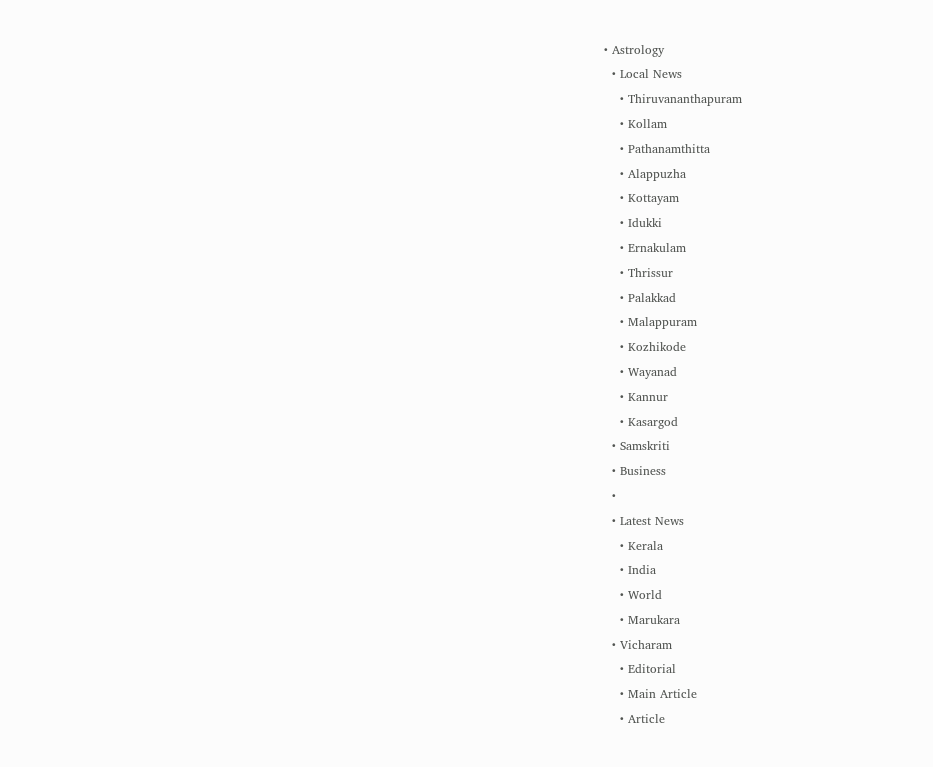• Astrology
  • Local News
    • Thiruvananthapuram
    • Kollam
    • Pathanamthitta
    • Alappuzha
    • Kottayam
    • Idukki
    • Ernakulam
    • Thrissur
    • Palakkad
    • Malappuram
    • Kozhikode
    • Wayanad
    • Kannur
    • Kasargod
  • Samskriti
  • Business
  •
  • Latest News
    • Kerala
    • India
    • World
    • Marukara
  • Vicharam
    • Editorial
    • Main Article
    • Article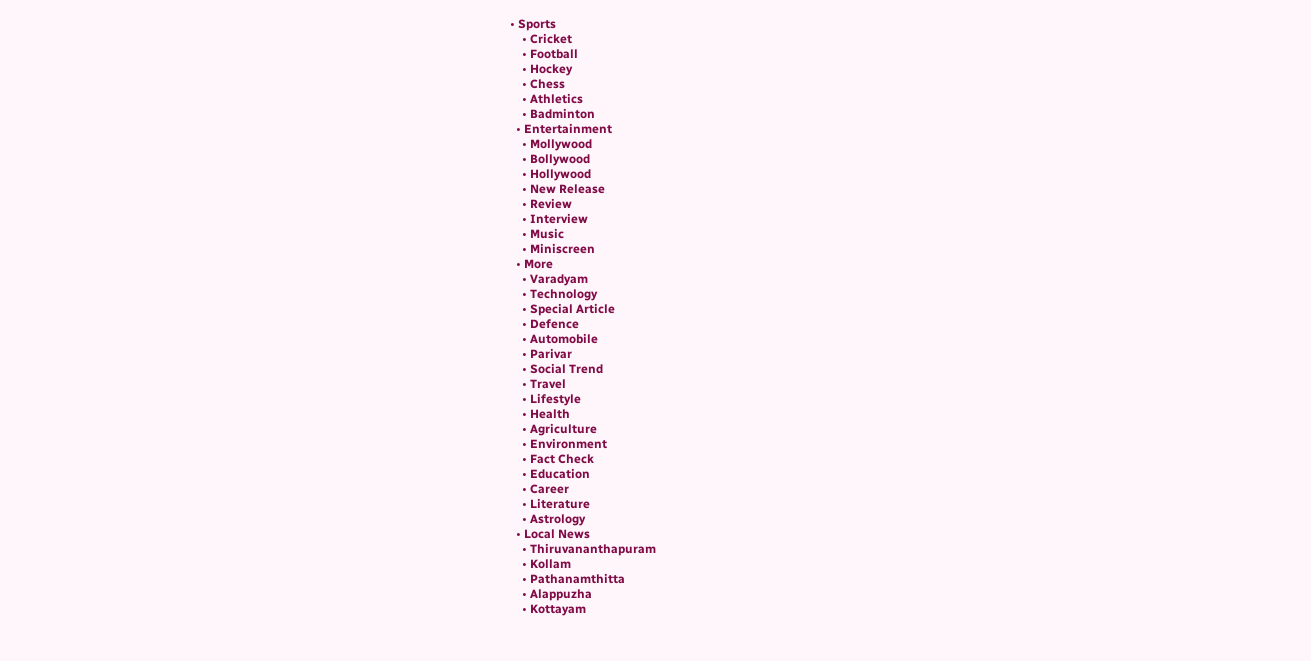• Sports
    • Cricket
    • Football
    • Hockey
    • Chess
    • Athletics
    • Badminton
  • Entertainment
    • Mollywood
    • Bollywood
    • Hollywood
    • New Release
    • Review
    • Interview
    • Music
    • Miniscreen
  • More
    • Varadyam
    • Technology
    • Special Article
    • Defence
    • Automobile
    • Parivar
    • Social Trend
    • Travel
    • Lifestyle
    • Health
    • Agriculture
    • Environment
    • Fact Check
    • Education
    • Career
    • Literature
    • Astrology
  • Local News
    • Thiruvananthapuram
    • Kollam
    • Pathanamthitta
    • Alappuzha
    • Kottayam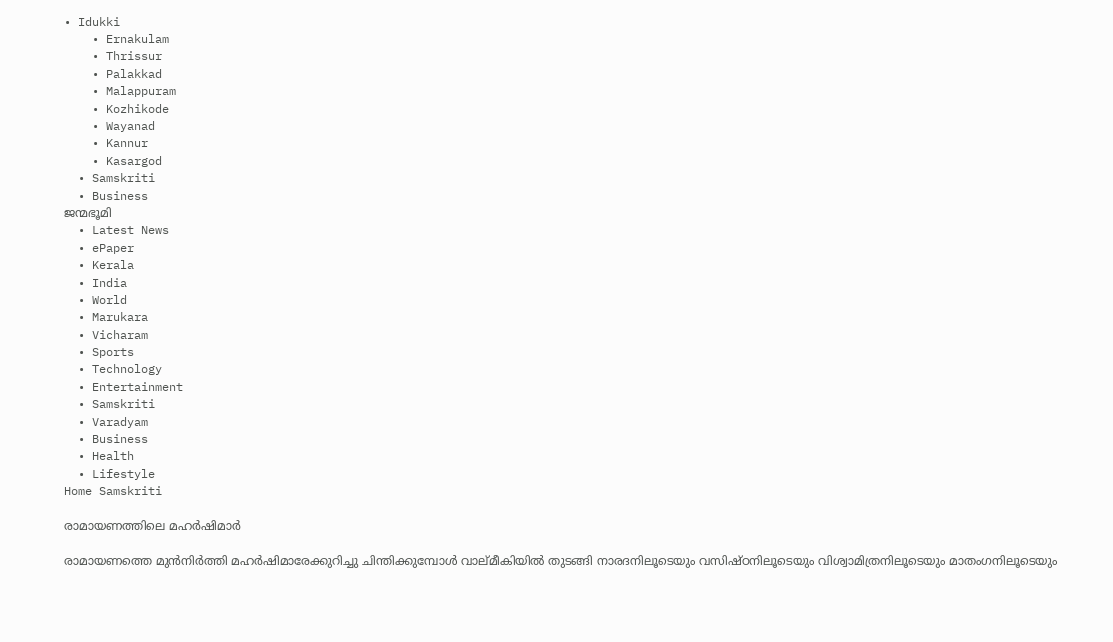• Idukki
    • Ernakulam
    • Thrissur
    • Palakkad
    • Malappuram
    • Kozhikode
    • Wayanad
    • Kannur
    • Kasargod
  • Samskriti
  • Business
ജന്മഭൂമി
  • Latest News
  • ePaper
  • Kerala
  • India
  • World
  • Marukara
  • Vicharam
  • Sports
  • Technology
  • Entertainment
  • Samskriti
  • Varadyam
  • Business
  • Health
  • Lifestyle
Home Samskriti

രാമായണത്തിലെ മഹര്‍ഷിമാര്‍

രാമായണത്തെ മുന്‍നിര്‍ത്തി മഹര്‍ഷിമാരേക്കുറിച്ചു ചിന്തിക്കുമ്പോള്‍ വാല്മീകിയില്‍ തുടങ്ങി നാരദനിലൂടെയും വസിഷ്ഠനിലൂടെയും വിശ്വാമിത്രനിലൂടെയും മാതംഗനിലൂടെയും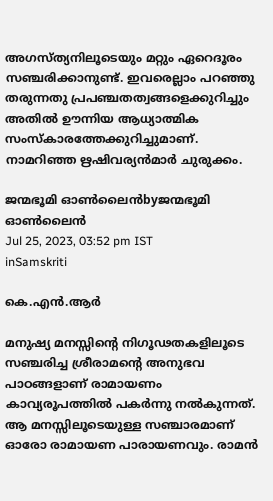അഗസ്ത്യനിലൂടെയും മറ്റും ഏറെദൂരം സഞ്ചരിക്കാനുണ്ട്. ഇവരെല്ലാം പറഞ്ഞു തരുന്നതു പ്രപഞ്ചതത്വങ്ങളെക്കുറിച്ചും അതില്‍ ഊന്നിയ ആധ്യാത്മിക സംസ്‌കാരത്തേക്കുറിച്ചുമാണ്. നാമറിഞ്ഞ ഋഷിവര്യന്‍മാര്‍ ചുരുക്കം.

ജന്മഭൂമി ഓണ്‍ലൈന്‍byജന്മഭൂമി ഓണ്‍ലൈന്‍
Jul 25, 2023, 03:52 pm IST
inSamskriti

കെ.എന്‍.ആര്‍

മനുഷ്യ മനസ്സിന്റെ നിഗൂഢതകളിലൂടെ സഞ്ചരിച്ച ശ്രീരാമന്റെ അനുഭവ പാഠങ്ങളാണ് രാമായണം കാവ്യരൂപത്തില്‍ പകര്‍ന്നു നല്‍കുന്നത്. ആ മനസ്സിലൂടെയുള്ള സഞ്ചാരമാണ് ഓരോ രാമായണ പാരായണവും. രാമന്‍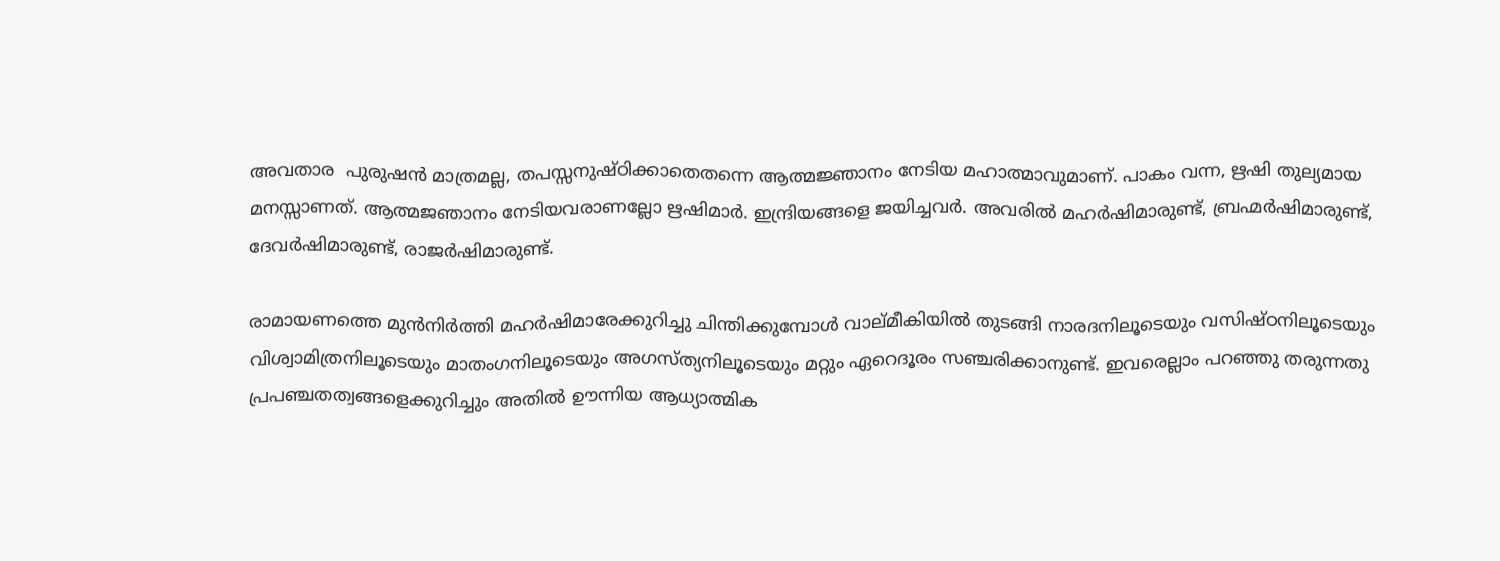അവതാര  പുരുഷന്‍ മാത്രമല്ല, തപസ്സനുഷ്ഠിക്കാതെതന്നെ ആത്മജ്ഞാനം നേടിയ മഹാത്മാവുമാണ്. പാകം വന്ന, ഋഷി തുല്യമായ മനസ്സാണത്. ആത്മജഞാനം നേടിയവരാണല്ലോ ഋഷിമാര്‍. ഇന്ദ്രിയങ്ങളെ ജയിച്ചവര്‍. അവരില്‍ മഹര്‍ഷിമാരുണ്ട്, ബ്രഹ്മര്‍ഷിമാരുണ്ട്, ദേവര്‍ഷിമാരുണ്ട്, രാജര്‍ഷിമാരുണ്ട്.

രാമായണത്തെ മുന്‍നിര്‍ത്തി മഹര്‍ഷിമാരേക്കുറിച്ചു ചിന്തിക്കുമ്പോള്‍ വാല്മീകിയില്‍ തുടങ്ങി നാരദനിലൂടെയും വസിഷ്ഠനിലൂടെയും വിശ്വാമിത്രനിലൂടെയും മാതംഗനിലൂടെയും അഗസ്ത്യനിലൂടെയും മറ്റും ഏറെദൂരം സഞ്ചരിക്കാനുണ്ട്. ഇവരെല്ലാം പറഞ്ഞു തരുന്നതു പ്രപഞ്ചതത്വങ്ങളെക്കുറിച്ചും അതില്‍ ഊന്നിയ ആധ്യാത്മിക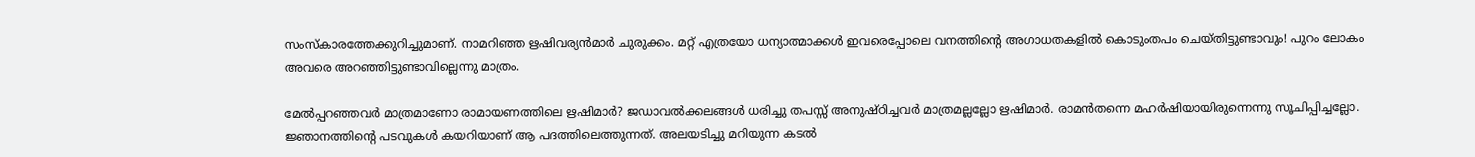സംസ്‌കാരത്തേക്കുറിച്ചുമാണ്. നാമറിഞ്ഞ ഋഷിവര്യന്‍മാര്‍ ചുരുക്കം. മറ്റ് എത്രയോ ധന്യാത്മാക്കള്‍ ഇവരെപ്പോലെ വനത്തിന്റെ അഗാധതകളില്‍ കൊടുംതപം ചെയ്തിട്ടുണ്ടാവും! പുറം ലോകം അവരെ അറഞ്ഞിട്ടുണ്ടാവില്ലെന്നു മാത്രം.

മേല്‍പ്പറഞ്ഞവര്‍ മാത്രമാണോ രാമായണത്തിലെ ഋഷിമാര്‍? ജഡാവല്‍ക്കലങ്ങള്‍ ധരിച്ചു തപസ്സ് അനുഷ്ഠിച്ചവര്‍ മാത്രമല്ലല്ലോ ഋഷിമാര്‍. രാമന്‍തന്നെ മഹര്‍ഷിയായിരുന്നെന്നു സൂചിപ്പിച്ചല്ലോ. ജ്ഞാനത്തിന്റെ പടവുകള്‍ കയറിയാണ് ആ പദത്തിലെത്തുന്നത്. അലയടിച്ചു മറിയുന്ന കടല്‍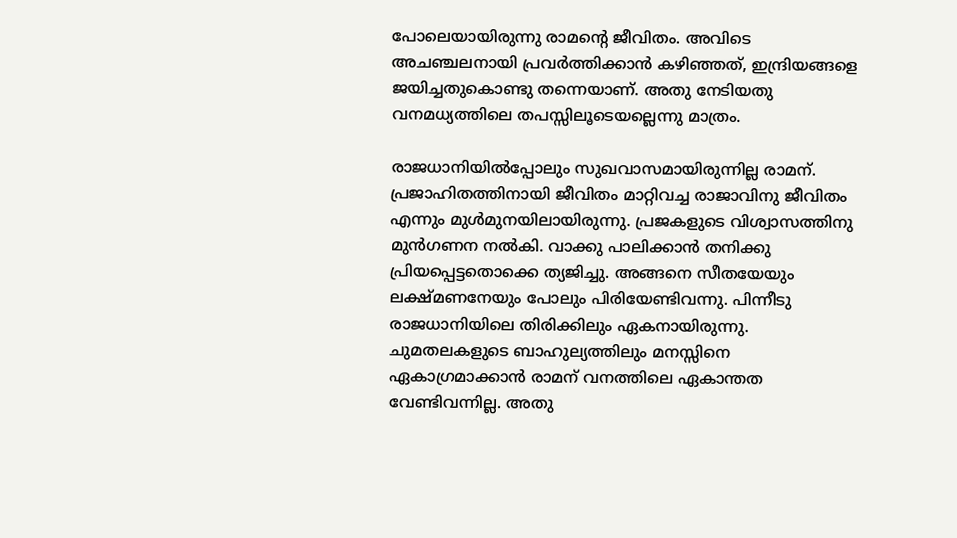പോലെയായിരുന്നു രാമന്റെ ജീവിതം. അവിടെ അചഞ്ചലനായി പ്രവര്‍ത്തിക്കാന്‍ കഴിഞ്ഞത്, ഇന്ദ്രിയങ്ങളെ ജയിച്ചതുകൊണ്ടു തന്നെയാണ്. അതു നേടിയതു വനമധ്യത്തിലെ തപസ്സിലൂടെയല്ലെന്നു മാത്രം.

രാജധാനിയില്‍പ്പോലും സുഖവാസമായിരുന്നില്ല രാമന്. പ്രജാഹിതത്തിനായി ജീവിതം മാറ്റിവച്ച രാജാവിനു ജീവിതം എന്നും മുള്‍മുനയിലായിരുന്നു. പ്രജകളുടെ വിശ്വാസത്തിനു മുന്‍ഗണന നല്‍കി. വാക്കു പാലിക്കാന്‍ തനിക്കു പ്രിയപ്പെട്ടതൊക്കെ ത്യജിച്ചു. അങ്ങനെ സീതയേയും ലക്ഷ്മണനേയും പോലും പിരിയേണ്ടിവന്നു. പിന്നീടു രാജധാനിയിലെ തിരിക്കിലും ഏകനായിരുന്നു. ചുമതലകളുടെ ബാഹുല്യത്തിലും മനസ്സിനെ ഏകാഗ്രമാക്കാന്‍ രാമന് വനത്തിലെ ഏകാന്തത വേണ്ടിവന്നില്ല. അതു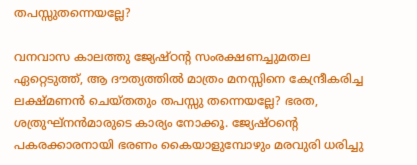തപസ്സുതന്നെയല്ലേ?

വനവാസ കാലത്തു ജ്യേഷ്ഠന്റ സംരക്ഷണച്ചുമതല ഏറ്റെടുത്ത്, ആ ദൗത്യത്തില്‍ മാത്രം മനസ്സിനെ കേന്ദ്രീകരിച്ച ലക്ഷ്മണന്‍ ചെയ്തതും തപസ്സു തന്നെയല്ലേ? ഭരത, ശത്രുഘ്‌നന്‍മാരുടെ കാര്യം നോക്കൂ. ജ്യേഷ്ഠന്റെ പകരക്കാരനായി ഭരണം കൈയാളുമ്പോഴും മരവുരി ധരിച്ചു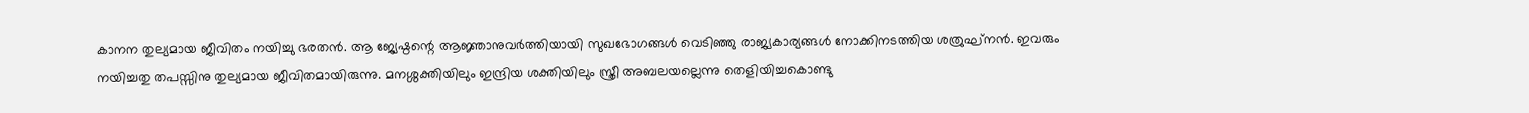കാനന തുല്യമായ ജീവിതം നയിച്ചു ഭരതന്‍. ആ ജ്യേഷ്ഠന്റെ ആജ്ഞാനുവര്‍ത്തിയായി സുഖഭോഗങ്ങള്‍ വെടിഞ്ഞു രാജ്യകാര്യങ്ങള്‍ നോക്കിനടത്തിയ ശത്രുഘ്‌നന്‍. ഇവരും നയിച്ചതു തപസ്സിനു തുല്യമായ ജീവിതമായിരുന്നു. മനശ്ശക്തിയിലും ഇന്ദ്രിയ ശക്തിയിലും സ്ത്രീ അബലയല്ലെന്നു തെളിയിച്ചകൊണ്ടു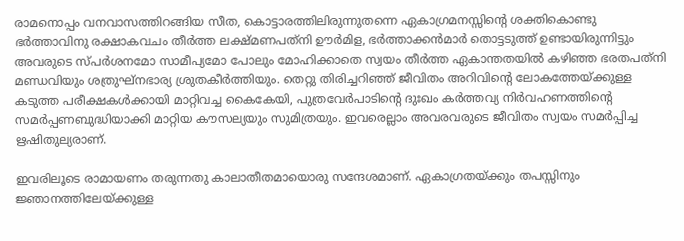രാമനൊപ്പം വനവാസത്തിറങ്ങിയ സീത, കൊട്ടാരത്തിലിരുന്നുതന്നെ ഏകാഗ്രമനസ്സിന്റെ ശക്തികൊണ്ടു ഭര്‍ത്താവിനു രക്ഷാകവചം തീര്‍ത്ത ലക്ഷ്മണപത്‌നി ഊര്‍മിള, ഭര്‍ത്താക്കന്‍മാര്‍ തൊട്ടടുത്ത് ഉണ്ടായിരുന്നിട്ടും അവരുടെ സ്പര്‍ശനമോ സാമീപ്യമോ പോലും മോഹിക്കാതെ സ്വയം തീര്‍ത്ത ഏകാന്തതയില്‍ കഴിഞ്ഞ ഭരതപത്‌നി മണ്ഡവിയും ശത്രുഘ്‌നഭാര്യ ശ്രുതകീര്‍ത്തിയും. തെറ്റു തിരിച്ചറിഞ്ഞ് ജീവിതം അറിവിന്റെ ലോകത്തേയ്‌ക്കുള്ള കടുത്ത പരീക്ഷകള്‍ക്കായി മാറ്റിവച്ച കൈകേയി, പുത്രവേര്‍പാടിന്റെ ദുഃഖം കര്‍ത്തവ്യ നിര്‍വഹണത്തിന്റെ സമര്‍പ്പണബുദ്ധിയാക്കി മാറ്റിയ കൗസല്യയും സുമിത്രയും. ഇവരെല്ലാം അവരവരുടെ ജീവിതം സ്വയം സമര്‍പ്പിച്ച ഋഷിതുല്യരാണ്.

ഇവരിലൂടെ രാമായണം തരുന്നതു കാലാതീതമായൊരു സന്ദേശമാണ്. ഏകാഗ്രതയ്‌ക്കും തപസ്സിനും ജ്ഞാനത്തിലേയ്‌ക്കുള്ള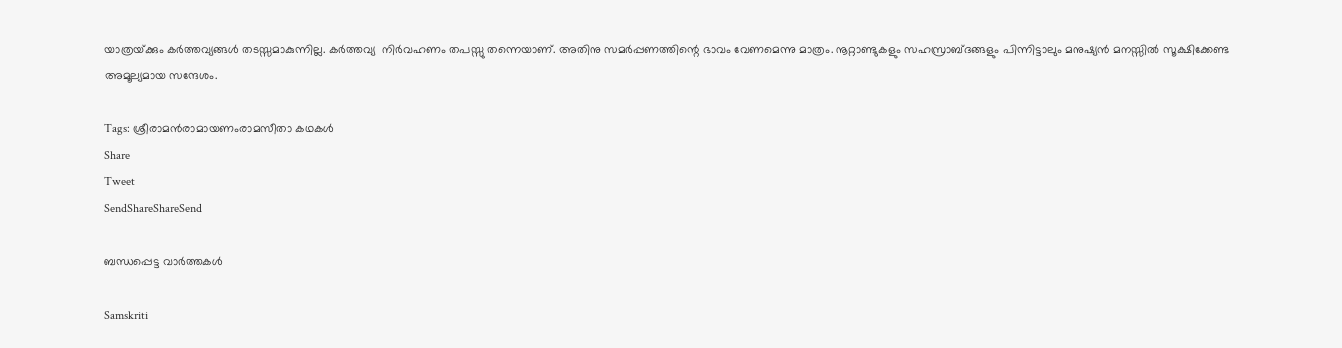യാത്രയ്‌ക്കും കര്‍ത്തവ്യങ്ങള്‍ തടസ്സമാകുന്നില്ല. കര്‍ത്തവ്യ  നിര്‍വഹണം തപസ്സു തന്നെയാണ്. അതിനു സമര്‍പ്പണത്തിന്റെ ഭാവം വേണമെന്നു മാത്രം. നൂറ്റാണ്ടുകളും സഹസ്രാബ്ദങ്ങളും പിന്നിട്ടാലും മനുഷ്യന്‍ മനസ്സില്‍ സൂക്ഷിക്കേണ്ട അമൂല്യമായ സന്ദേശം.

Tags: ശ്രീരാമന്‍രാമായണംരാമസീതാ കഥകള്‍
Share
Tweet
SendShareShareSend

ബന്ധപ്പെട്ട വാര്‍ത്തകള്‍

Samskriti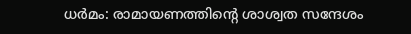ധര്‍മം: രാമായണത്തിന്റെ ശാശ്വത സന്ദേശം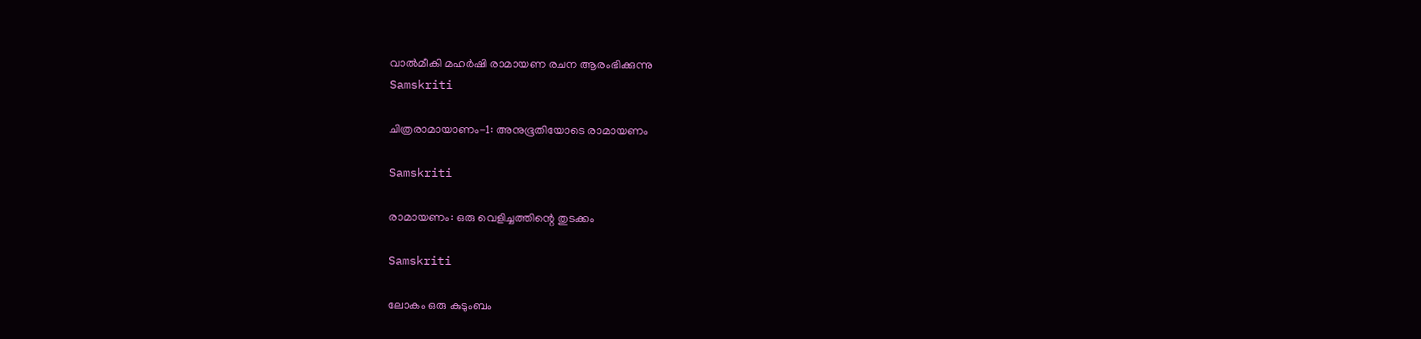വാല്‍മീകി മഹര്‍ഷി രാമായണ രചന ആരംഭിക്കുന്നു
Samskriti

ചിത്രരാമായാണം-1: അനുഭൂതിയോടെ രാമായണം

Samskriti

രാമായണം: ഒരു വെളിച്ചത്തിന്റെ തുടക്കം

Samskriti

ലോകം ഒരു കുടുംബം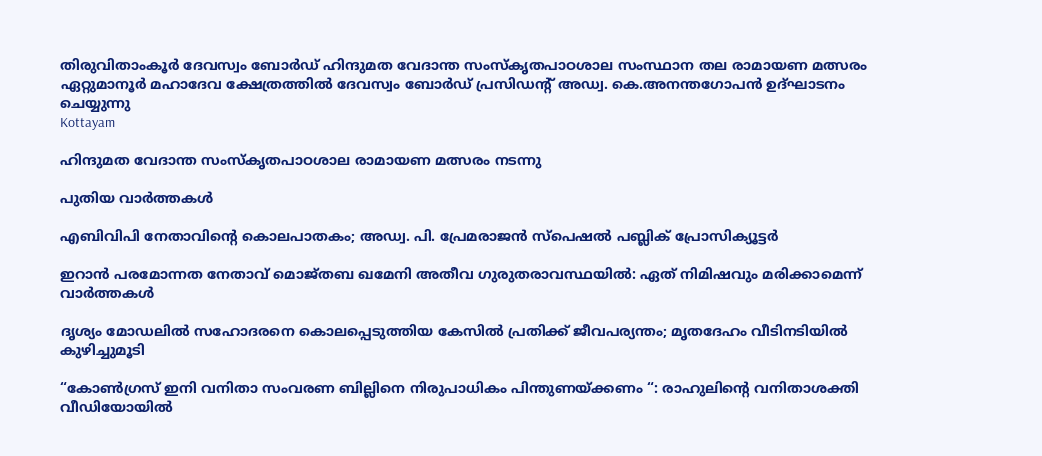തിരുവിതാംകൂര്‍ ദേവസ്വം ബോര്‍ഡ് ഹിന്ദുമത വേദാന്ത സംസ്‌കൃതപാഠശാല സംസ്ഥാന തല രാമായണ മത്സരം ഏറ്റുമാനൂര്‍ മഹാദേവ ക്ഷേത്രത്തില്‍ ദേവസ്വം ബോര്‍ഡ് പ്രസിഡന്റ് അഡ്വ. കെ.അനന്തഗോപന്‍ ഉദ്ഘാടനം ചെയ്യുന്നു
Kottayam

ഹിന്ദുമത വേദാന്ത സംസ്‌കൃതപാഠശാല രാമായണ മത്സരം നടന്നു

പുതിയ വാര്‍ത്തകള്‍

എബിവിപി നേതാവിന്റെ കൊലപാതകം; അഡ്വ. പി. പ്രേമരാജന്‍ സ്‌പെഷല്‍ പബ്ലിക് പ്രോസിക്യൂട്ടര്‍

ഇറാൻ പരമോന്നത നേതാവ് മൊജ്തബ ഖമേനി അതീവ ഗുരുതരാവസ്ഥയില്‍: ഏത് നിമിഷവും മരിക്കാമെന്ന് വാർത്തകൾ

ദൃശ്യം മോഡലിൽ സഹോദരനെ കൊലപ്പെടുത്തിയ കേസിൽ പ്രതിക്ക് ജീവപര്യന്തം; മൃതദേഹം വീടിനടിയിൽ കുഴിച്ചുമൂടി

“കോൺഗ്രസ് ഇനി വനിതാ സംവരണ ബില്ലിനെ നിരുപാധികം പിന്തുണയ്‌ക്കണം “: രാഹുലിന്റെ വനിതാശക്തി വീഡിയോയിൽ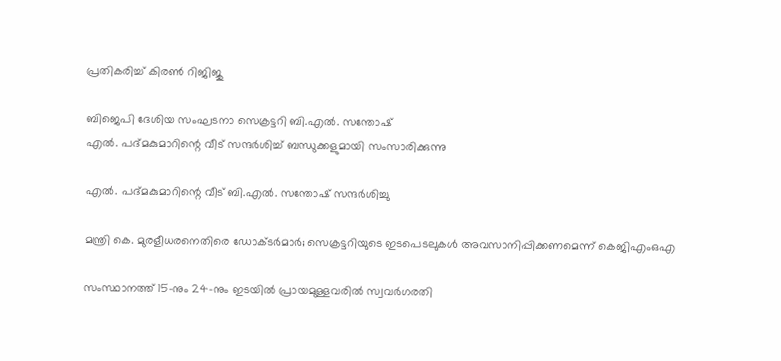പ്രതികരിച്ച് കിരൺ റിജിജു

ബിജെപി ദേശിയ സംഘടനാ സെക്രട്ടറി ബി.എല്‍. സന്തോഷ്
എല്‍. പദ്മകുമാറിന്റെ വീട് സന്ദര്‍ശിച്ച് ബന്ധുക്കളുമായി സംസാരിക്കുന്നു

എല്‍. പദ്മകുമാറിന്റെ വീട് ബി.എല്‍. സന്തോഷ് സന്ദര്‍ശിച്ചു

മന്ത്രി കെ. മുരളീധരനെതിരെ ഡോക്ടര്‍മാര്‍; സെക്രട്ടറിയുടെ ഇടപെടലുകള്‍ അവസാനിപ്പിക്കണമെന്ന് കെജിഎംഒഎ

സംസ്ഥാനത്ത് 15-നും 24-നും ഇടയിൽ പ്രായമുള്ളവരിൽ സ്വവർഗരതി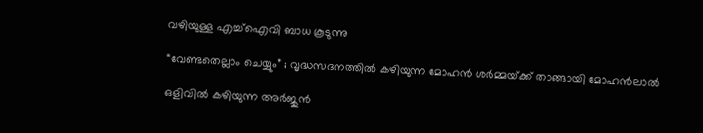വഴിയുള്ള എച്ച്ഐവി ബാധ കൂടുന്നു

“വേണ്ടതെല്ലാം ചെയ്യും” ; വൃദ്ധസദനത്തിൽ കഴിയുന്ന മോഹൻ ശർമ്മയ്‌ക്ക് താങ്ങായി മോഹൻലാൽ

ഒളിവില്‍ കഴിയുന്ന അർജുൻ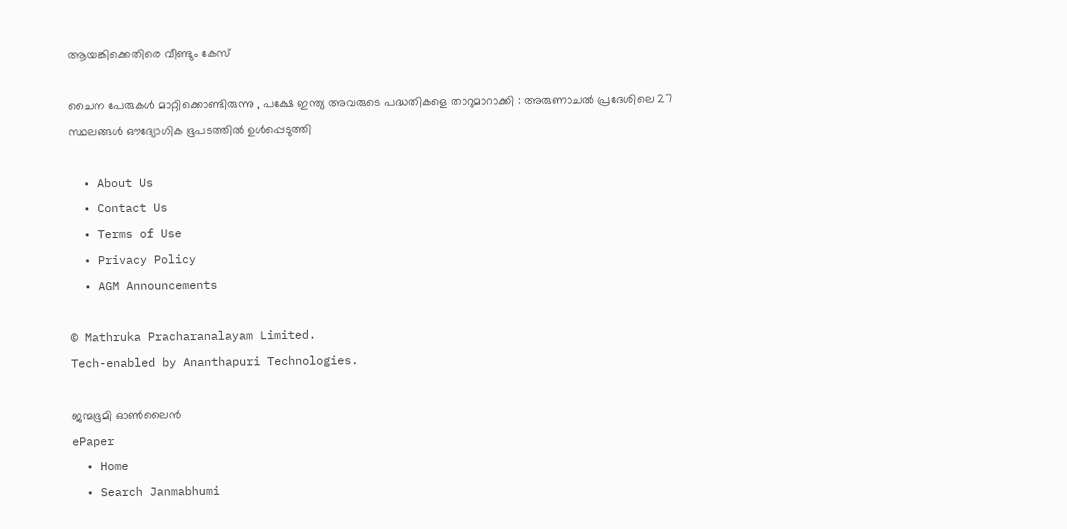ആയങ്കിക്കെതിരെ വീണ്ടും കേസ്

ചൈന പേരുകൾ മാറ്റിക്കൊണ്ടിരുന്നു , പക്ഷേ ഇന്ത്യ അവരുടെ പദ്ധതികളെ താറുമാറാക്കി : അരുണാചൽ പ്രദേശിലെ 27 സ്ഥലങ്ങൾ ഔദ്യോഗിക ഭൂപടത്തിൽ ഉൾപ്പെടുത്തി

  • About Us
  • Contact Us
  • Terms of Use
  • Privacy Policy
  • AGM Announcements

© Mathruka Pracharanalayam Limited.
Tech-enabled by Ananthapuri Technologies.

ജന്മഭൂമി ഓണ്‍ലൈന്‍
ePaper
  • Home
  • Search Janmabhumi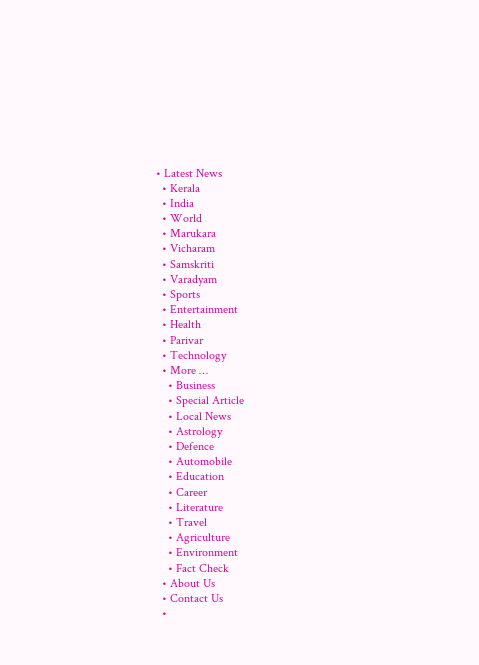• Latest News
  • Kerala
  • India
  • World
  • Marukara
  • Vicharam
  • Samskriti
  • Varadyam
  • Sports
  • Entertainment
  • Health
  • Parivar
  • Technology
  • More …
    • Business
    • Special Article
    • Local News
    • Astrology
    • Defence
    • Automobile
    • Education
    • Career
    • Literature
    • Travel
    • Agriculture
    • Environment
    • Fact Check
  • About Us
  • Contact Us
  •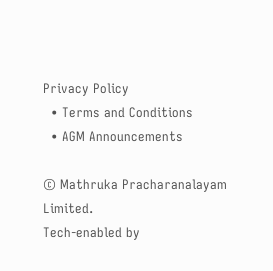Privacy Policy
  • Terms and Conditions
  • AGM Announcements

© Mathruka Pracharanalayam Limited.
Tech-enabled by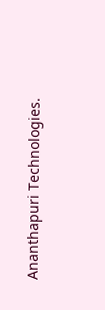Ananthapuri Technologies.